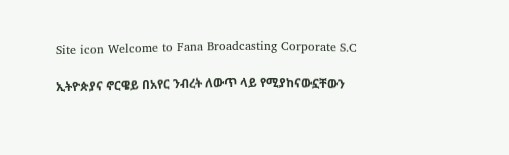Site icon Welcome to Fana Broadcasting Corporate S.C

ኢትዮጵያና ኖርዌይ በአየር ንብረት ለውጥ ላይ የሚያከናውኗቸውን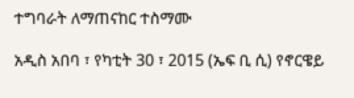ተግባራት ለማጠናከር ተስማሙ

አዲስ አበባ ፣ የካቲት 30 ፣ 2015 (ኤፍ ቢ ሲ) የኖርዌይ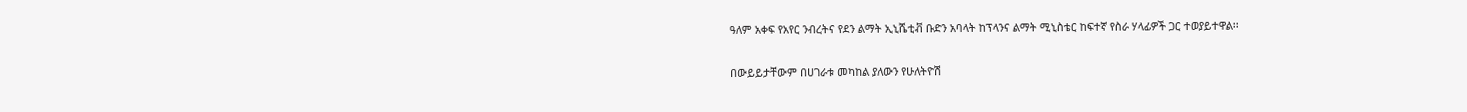ዓለም አቀፍ የአየር ንብረትና የደን ልማት ኢኒሼቲቭ ቡድን አባላት ከፕላንና ልማት ሚኒስቴር ከፍተኛ የስራ ሃላፊዎች ጋር ተወያይተዋል፡፡

በውይይታቸውም በሀገራቱ መካከል ያለውን የሁለትዮሽ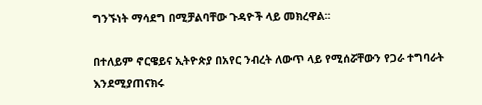ግንኙነት ማሳደግ በሚቻልባቸው ጉዳዮች ላይ መክረዋል፡፡

በተለይም ኖርዌይና ኢትዮጵያ በአየር ንብረት ለውጥ ላይ የሚሰሯቸውን የጋራ ተግባራት እንደሚያጠናክሩ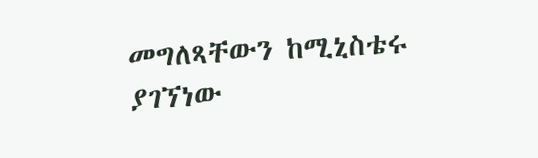መግለጻቸውን ከሚኒስቴሩ ያገኘነው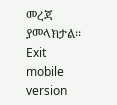መረጃ ያመላክታል፡፡
Exit mobile version